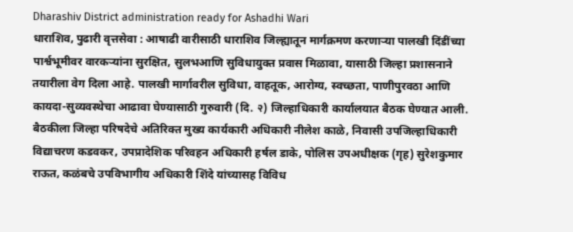Dharashiv District administration ready for Ashadhi Wari
धाराशिव, पुढारी वृत्तसेवा : आषाढी वारीसाठी धाराशिव जिल्ह्यातून मार्गक्रमण करणाऱ्या पालखी दिंडींच्या पार्श्वभूमीवर वारकऱ्यांना सुरक्षित, सुलभआणि सुविधायुक्त प्रवास मिळावा, यासाठी जिल्हा प्रशासनाने तयारीला वेग दिला आहे. पालखी मार्गावरील सुविधा, वाहतूक, आरोग्य, स्वच्छता, पाणीपुरवठा आणि कायदा-सुव्यवस्थेचा आढावा घेण्यासाठी गुरुवारी (दि. २) जिल्हाधिकारी कार्यालयात बैठक घेण्यात आली.
बैठकीला जिल्हा परिषदेचे अतिरिक्त मुख्य कार्यकारी अधिकारी नीलेश काळे, निवासी उपजिल्हाधिकारी विद्याचरण कडवकर, उपप्रादेशिक परिवहन अधिकारी हर्षल डाके, पोलिस उपअधीक्षक (गृह) सुरेशकुमार राऊत, कळंबचे उपविभागीय अधिकारी शिंदे यांच्यासह विविध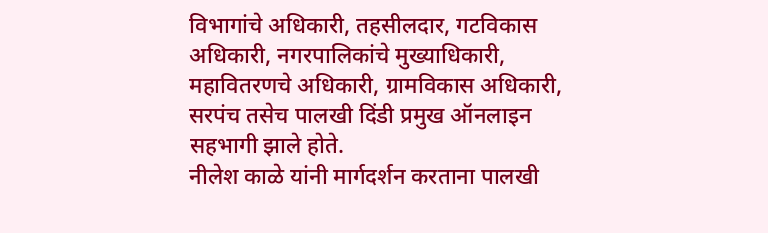विभागांचे अधिकारी, तहसीलदार, गटविकास अधिकारी, नगरपालिकांचे मुख्याधिकारी, महावितरणचे अधिकारी, ग्रामविकास अधिकारी, सरपंच तसेच पालखी दिंडी प्रमुख ऑनलाइन सहभागी झाले होते.
नीलेश काळे यांनी मार्गदर्शन करताना पालखी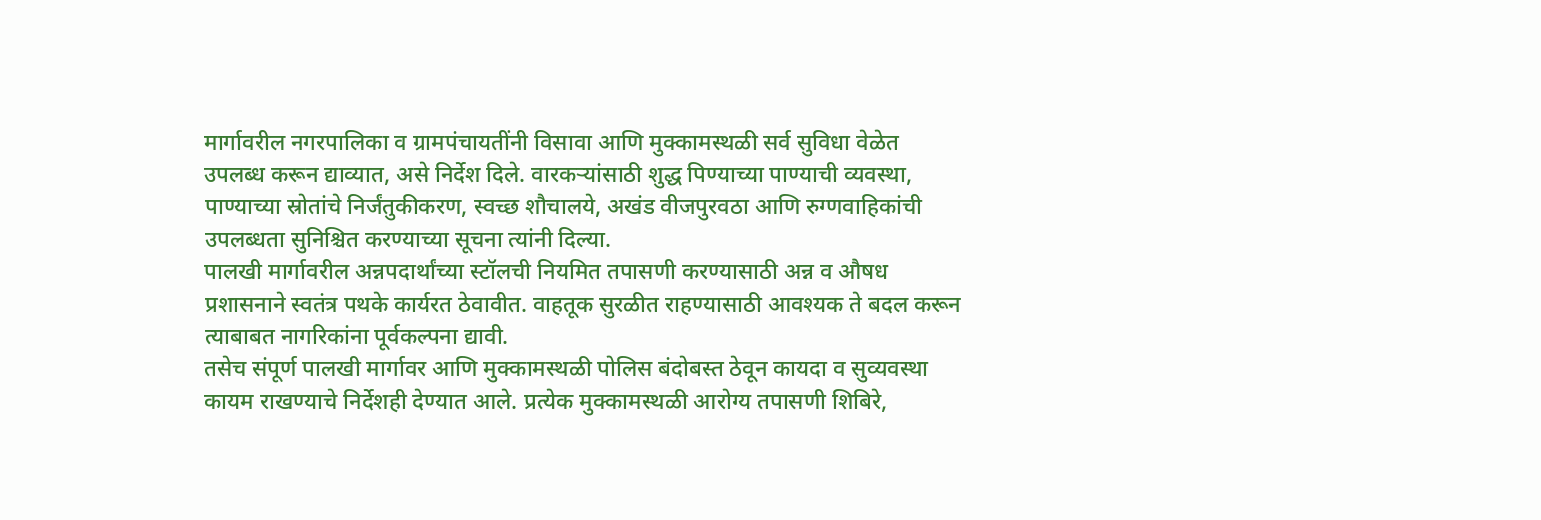मार्गावरील नगरपालिका व ग्रामपंचायतींनी विसावा आणि मुक्कामस्थळी सर्व सुविधा वेळेत उपलब्ध करून द्याव्यात, असे निर्देश दिले. वारकऱ्यांसाठी शुद्ध पिण्याच्या पाण्याची व्यवस्था, पाण्याच्या स्रोतांचे निर्जंतुकीकरण, स्वच्छ शौचालये, अखंड वीजपुरवठा आणि रुग्णवाहिकांची उपलब्धता सुनिश्चित करण्याच्या सूचना त्यांनी दिल्या.
पालखी मार्गावरील अन्नपदार्थांच्या स्टॉलची नियमित तपासणी करण्यासाठी अन्न व औषध प्रशासनाने स्वतंत्र पथके कार्यरत ठेवावीत. वाहतूक सुरळीत राहण्यासाठी आवश्यक ते बदल करून त्याबाबत नागरिकांना पूर्वकल्पना द्यावी.
तसेच संपूर्ण पालखी मार्गावर आणि मुक्कामस्थळी पोलिस बंदोबस्त ठेवून कायदा व सुव्यवस्था कायम राखण्याचे निर्देशही देण्यात आले. प्रत्येक मुक्कामस्थळी आरोग्य तपासणी शिबिरे,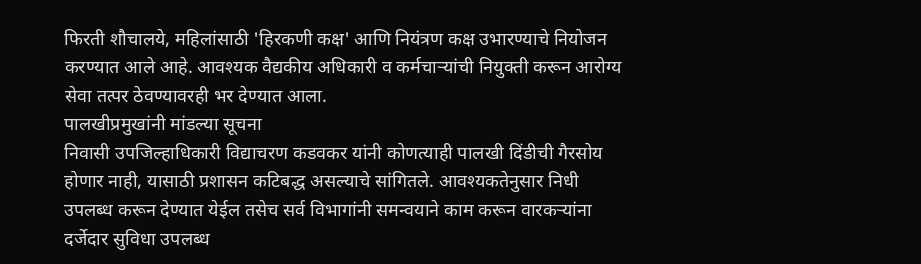फिरती शौचालये, महिलांसाठी 'हिरकणी कक्ष' आणि नियंत्रण कक्ष उभारण्याचे नियोजन करण्यात आले आहे. आवश्यक वैद्यकीय अधिकारी व कर्मचाऱ्यांची नियुक्ती करून आरोग्य सेवा तत्पर ठेवण्यावरही भर देण्यात आला.
पालखीप्रमुखांनी मांडल्या सूचना
निवासी उपजिल्हाधिकारी विद्याचरण कडवकर यांनी कोणत्याही पालखी दिंडीची गैरसोय होणार नाही, यासाठी प्रशासन कटिबद्ध असल्याचे सांगितले. आवश्यकतेनुसार निधी उपलब्ध करून देण्यात येईल तसेच सर्व विभागांनी समन्वयाने काम करून वारकऱ्यांना दर्जेदार सुविधा उपलब्ध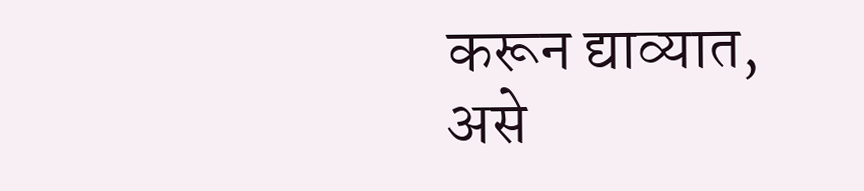करून द्याव्यात, असे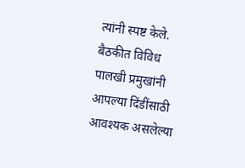त्यांनी स्पष्ट केले. बैठकीत विविध पालखी प्रमुखांनी आपल्या दिंडींसाठी आवश्यक असलेल्या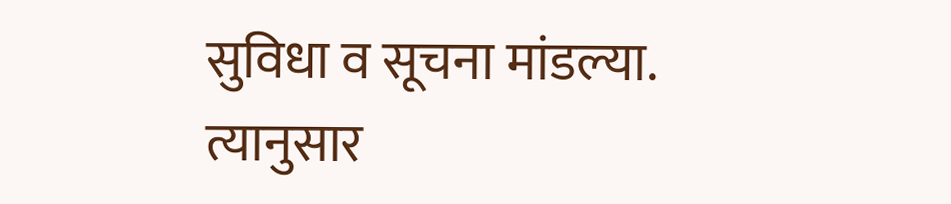सुविधा व सूचना मांडल्या. त्यानुसार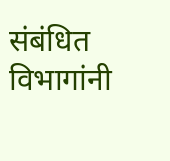संबंधित विभागांनी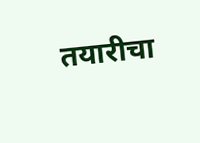तयारीचा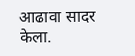आढावा सादर केला.